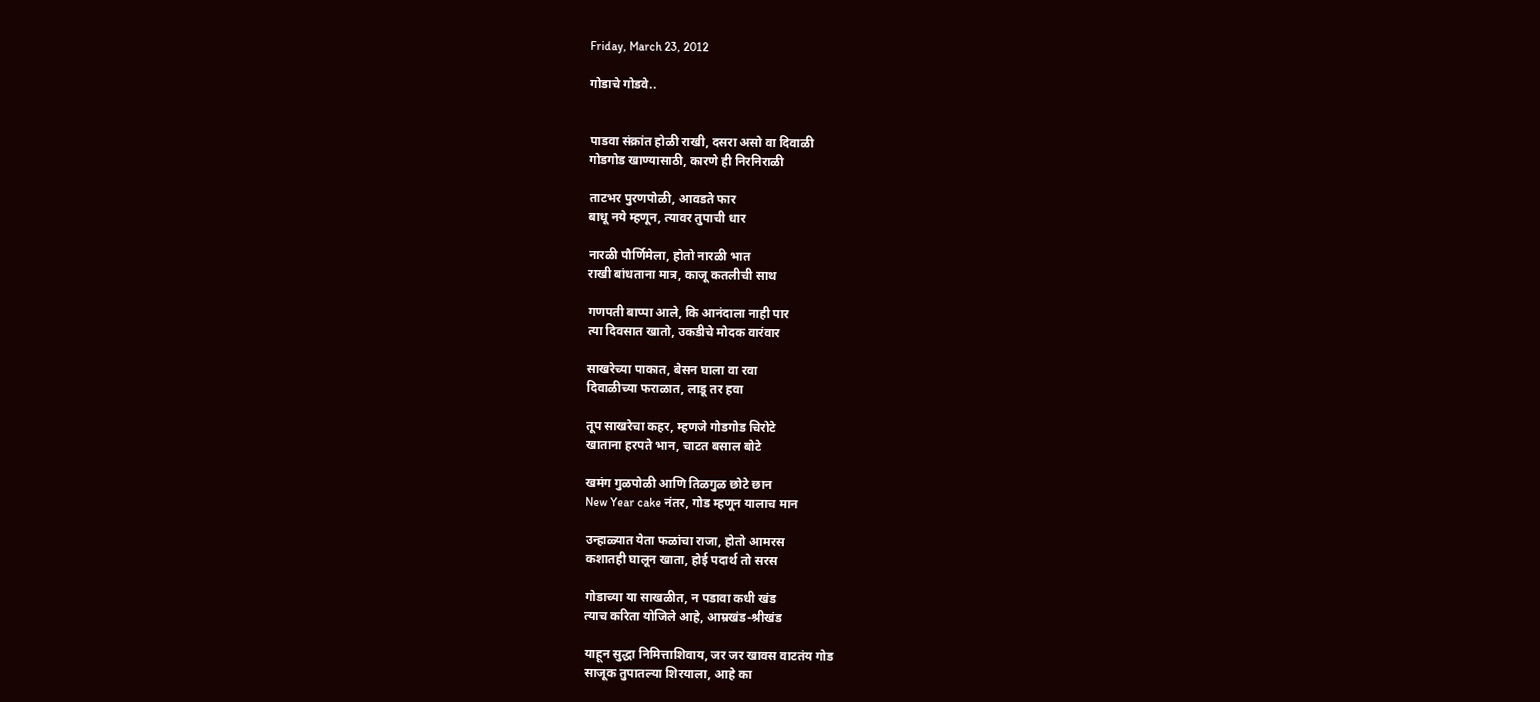Friday, March 23, 2012

गोडाचे गोडवे..


पाडवा संक्रांत होळी राखी, दसरा असो वा दिवाळी
गोडगोड खाण्यासाठी, कारणे ही निरनिराळी

ताटभर पुरणपोळी, आवडते फार
बाधू नये म्हणून, त्यावर तुपाची धार

नारळी पौर्णिमेला, होतो नारळी भात
राखी बांधताना मात्र, काजू कतलीची साथ

गणपती बाप्पा आले, कि आनंदाला नाही पार
त्या दिवसात खातो, उकडीचे मोदक वारंवार

साखरेच्या पाकात, बेसन घाला वा रवा
दिवाळीच्या फराळात, लाडू तर हवा

तूप साखरेचा कहर, म्हणजे गोडगोड चिरोटे
खाताना हरपते भान, चाटत बसाल बोटे

खमंग गुळपोळी आणि तिळगुळ छोटे छान
New Year cake नंतर, गोड म्हणून यालाच मान

उन्हाळ्यात येता फळांचा राजा, होतो आमरस
कशातही घालून खाता, होई पदार्थ तो सरस

गोडाच्या या साखळीत, न पडावा कधी खंड
त्याच करिता योजिले आहे, आम्रखंड-श्रीखंड

याहून सुद्धा निमित्ताशिवाय, जर जर खावस वाटतंय गोड
साजूक तुपातल्या शिरयाला, आहे का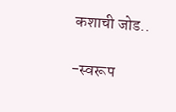कशाची जोड..

-स्वरूप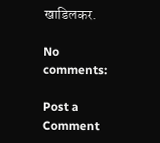खाडिलकर.

No comments:

Post a Comment